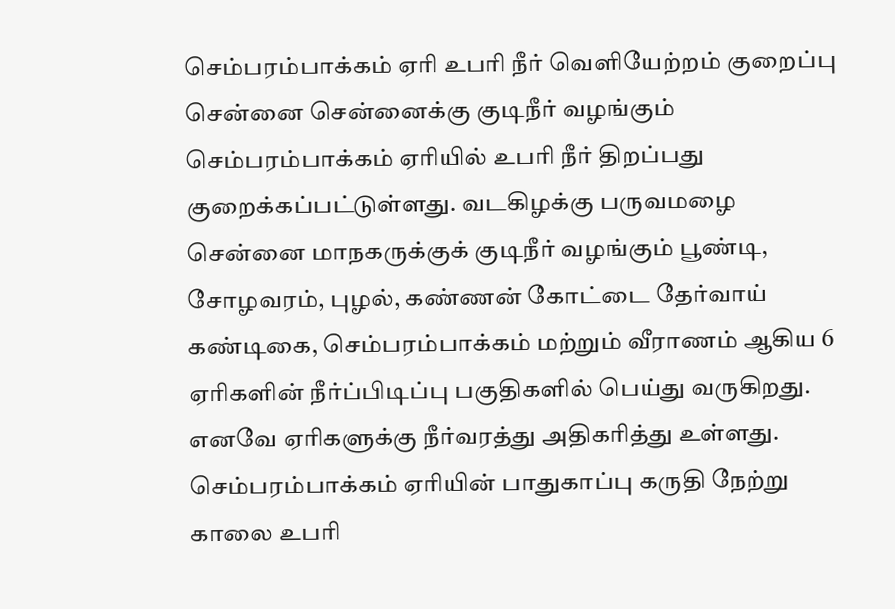செம்பரம்பாக்கம் ஏரி உபரி நீர் வெளியேற்றம் குறைப்பு
சென்னை சென்னைக்கு குடிநீர் வழங்கும் செம்பரம்பாக்கம் ஏரியில் உபரி நீர் திறப்பது குறைக்கப்பட்டுள்ளது. வடகிழக்கு பருவமழை சென்னை மாநகருக்குக் குடிநீர் வழங்கும் பூண்டி, சோழவரம், புழல், கண்ணன் கோட்டை தேர்வாய் கண்டிகை, செம்பரம்பாக்கம் மற்றும் வீராணம் ஆகிய 6 ஏரிகளின் நீர்ப்பிடிப்பு பகுதிகளில் பெய்து வருகிறது. எனவே ஏரிகளுக்கு நீர்வரத்து அதிகரித்து உள்ளது. செம்பரம்பாக்கம் ஏரியின் பாதுகாப்பு கருதி நேற்று காலை உபரி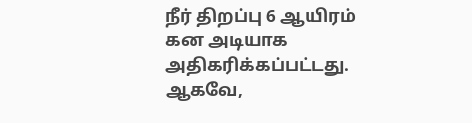நீர் திறப்பு 6 ஆயிரம் கன அடியாக அதிகரிக்கப்பட்டது. ஆகவே,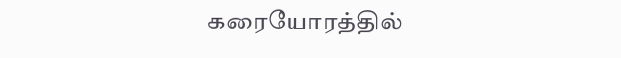கரையோரத்தில்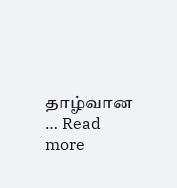தாழ்வான … Read more